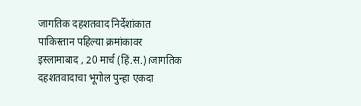जागतिक दहशतवाद निर्देशांकात पाकिस्तान पहिल्या क्रमांकावर
इस्लामाबाद , 20 मार्च (हिं.स.)।जागतिक दहशतवादाचा भूगोल पुन्हा एकदा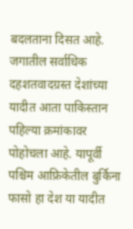बदलताना दिसत आहे. जगातील सर्वाधिक दहशतवादग्रस्त देशांच्या यादीत आता पाकिस्तान पहिल्या क्रमांकावर पोहोचला आहे. यापूर्वी पश्चिम आफ्रिकेतील बुर्किना फासो हा देश या यादीत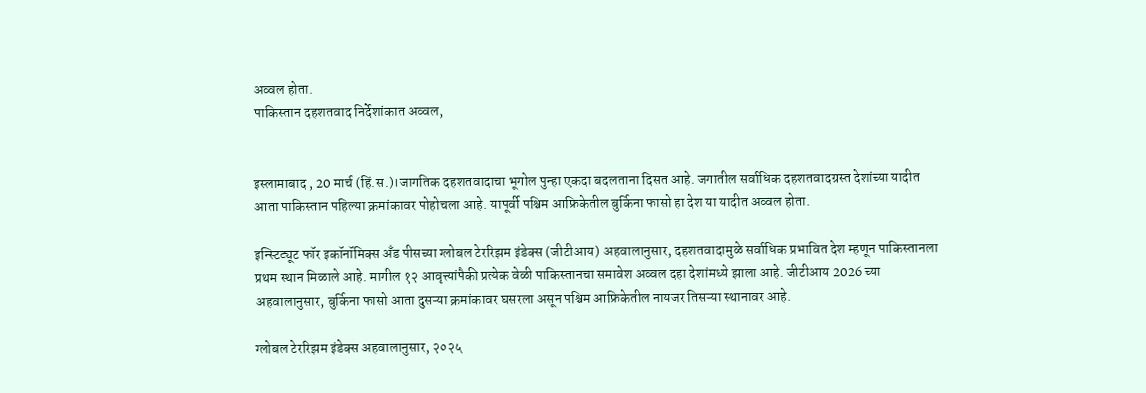अव्वल होता.
पाकिस्तान दहशतवाद निर्देशांकात अव्वल,


इस्लामाबाद , 20 मार्च (हिं.स.)।जागतिक दहशतवादाचा भूगोल पुन्हा एकदा बदलताना दिसत आहे. जगातील सर्वाधिक दहशतवादग्रस्त देशांच्या यादीत आता पाकिस्तान पहिल्या क्रमांकावर पोहोचला आहे. यापूर्वी पश्चिम आफ्रिकेतील बुर्किना फासो हा देश या यादीत अव्वल होता.

इन्स्टिट्यूट फॉर इकॉनॉमिक्स अँड पीसच्या ग्लोबल टेररिझम इंडेक्स (जीटीआय) अहवालानुसार, दहशतवादामुळे सर्वाधिक प्रभावित देश म्हणून पाकिस्तानला प्रथम स्थान मिळाले आहे. मागील १२ आवृत्त्यांपैकी प्रत्येक वेळी पाकिस्तानचा समावेश अव्वल दहा देशांमध्ये झाला आहे. जीटीआय 2026 च्या अहवालानुसार, बुर्किना फासो आता दुसऱ्या क्रमांकावर घसरला असून पश्चिम आफ्रिकेतील नायजर तिसऱ्या स्थानावर आहे.

ग्लोबल टेररिझम इंडेक्स अहवालानुसार, २०२५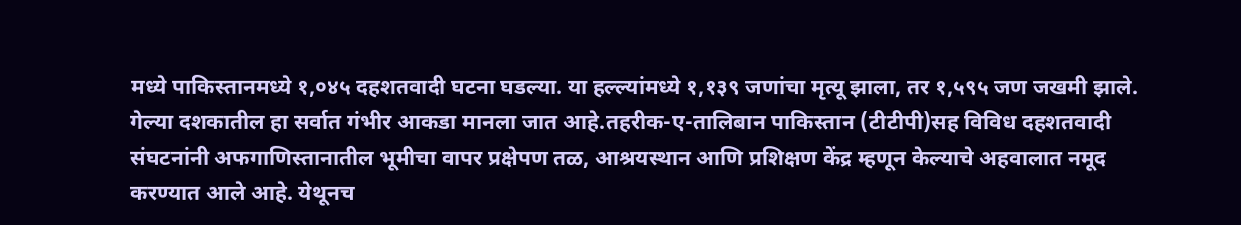मध्ये पाकिस्तानमध्ये १,०४५ दहशतवादी घटना घडल्या. या हल्ल्यांमध्ये १,१३९ जणांचा मृत्यू झाला, तर १,५९५ जण जखमी झाले. गेल्या दशकातील हा सर्वात गंभीर आकडा मानला जात आहे.तहरीक-ए-तालिबान पाकिस्तान (टीटीपी)सह विविध दहशतवादी संघटनांनी अफगाणिस्तानातील भूमीचा वापर प्रक्षेपण तळ, आश्रयस्थान आणि प्रशिक्षण केंद्र म्हणून केल्याचे अहवालात नमूद करण्यात आले आहे. येथूनच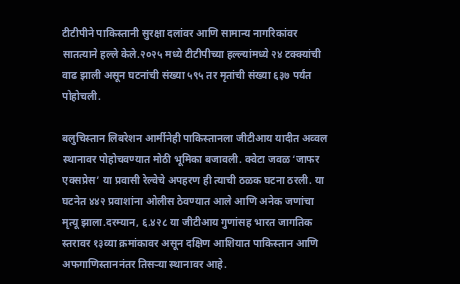टीटीपीने पाकिस्तानी सुरक्षा दलांवर आणि सामान्य नागरिकांवर सातत्याने हल्ले केले.२०२५ मध्ये टीटीपीच्या हल्ल्यांमध्ये २४ टक्क्यांची वाढ झाली असून घटनांची संख्या ५९५ तर मृतांची संख्या ६३७ पर्यंत पोहोचली.

बलुचिस्तान लिबरेशन आर्मीनेही पाकिस्तानला जीटीआय यादीत अव्वल स्थानावर पोहोचवण्यात मोठी भूमिका बजावली. क्वेटा जवळ ‘जाफर एक्सप्रेस’ या प्रवासी रेल्वेचे अपहरण ही त्याची ठळक घटना ठरली. या घटनेत ४४२ प्रवाशांना ओलीस ठेवण्यात आले आणि अनेक जणांचा मृत्यू झाला.दरम्यान, ६.४२८ या जीटीआय गुणांसह भारत जागतिक स्तरावर १३व्या क्रमांकावर असून दक्षिण आशियात पाकिस्तान आणि अफगाणिस्ताननंतर तिसऱ्या स्थानावर आहे.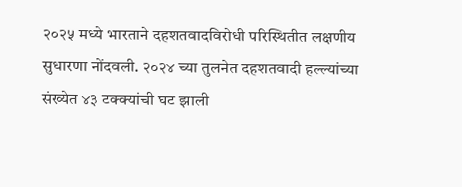२०२५ मध्ये भारताने दहशतवादविरोधी परिस्थितीत लक्षणीय सुधारणा नोंदवली. २०२४ च्या तुलनेत दहशतवादी हल्ल्यांच्या संख्येत ४३ टक्क्यांची घट झाली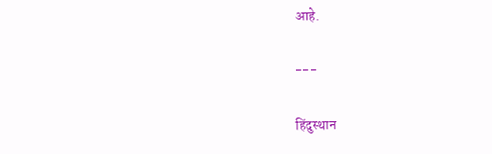आहे.

---

हिंदुस्थान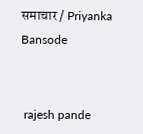समाचार / Priyanka Bansode


 rajesh pande